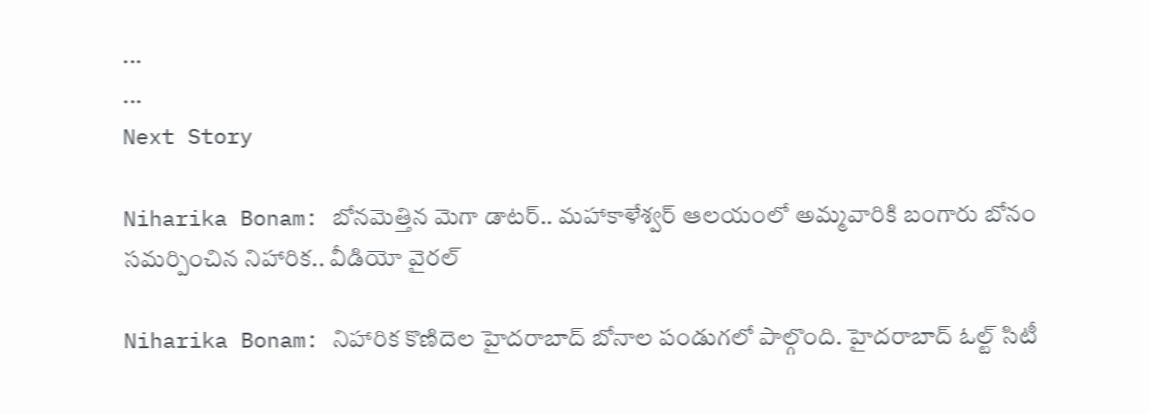...
...
Next Story

Niharika Bonam: బోనమెత్తిన మెగా డాటర్.. మహాకాళేశ్వర్ ఆలయంలో అమ్మవారికి బంగారు బోనం సమర్పించిన నిహారిక.. వీడియో వైరల్

Niharika Bonam: నిహారిక కొణిదెల హైదరాబాద్ బోనాల పండుగలో పాల్గొంది. హైదరాబాద్ ఓల్ట్ సిటీ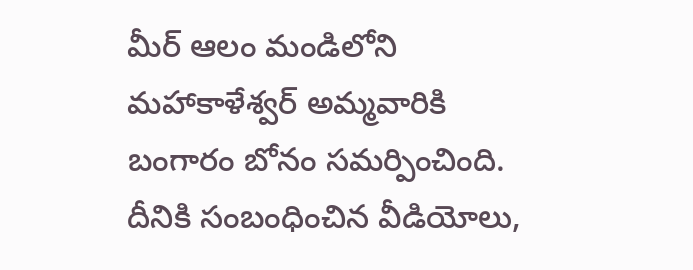మీర్ ఆలం మండిలోని మహాకాళేశ్వర్ అమ్మవారికి బంగారం బోనం సమర్పించింది. దీనికి సంబంధించిన వీడియోలు,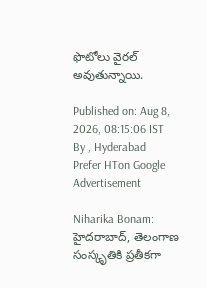ఫొటోలు వైరల్ అవుతున్నాయి.

Published on: Aug 8, 2026, 08:15:06 IST
By , Hyderabad
Prefer HTon Google
Advertisement

Niharika Bonam: హైదరాబాద్, తెలంగాణ సంస్కృతికి ప్రతీకగా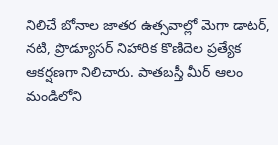నిలిచే బోనాల జాతర ఉత్సవాల్లో మెగా డాటర్, నటి, ప్రొడ్యూసర్ నిహారిక కొణిదెల ప్రత్యేక ఆకర్షణగా నిలిచారు. పాతబస్తీ మీర్ ఆలం మండిలోని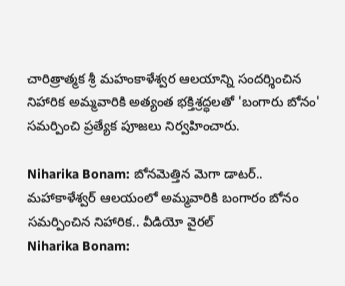చారిత్రాత్మక శ్రీ మహంకాళేశ్వర ఆలయాన్ని సందర్శించిన నిహారిక అమ్మవారికి అత్యంత భక్తిశ్రద్ధలతో 'బంగారు బోనం' సమర్పించి ప్రత్యేక పూజలు నిర్వహించారు.

Niharika Bonam: బోనమెత్తిన మెగా డాటర్.. మహాకాళేశ్వర్ ఆలయంలో అమ్మవారికి బంగారం బోనం సమర్పించిన నిహారిక.. వీడియో వైరల్
Niharika Bonam: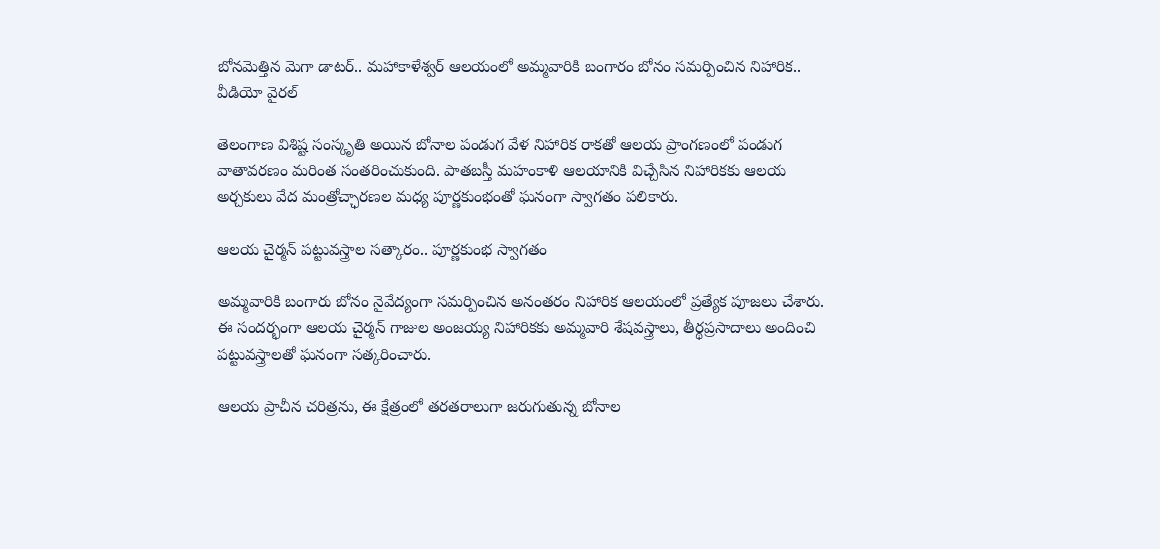బోనమెత్తిన మెగా డాటర్.. మహాకాళేశ్వర్ ఆలయంలో అమ్మవారికి బంగారం బోనం సమర్పించిన నిహారిక.. వీడియో వైరల్

తెలంగాణ విశిష్ట సంస్కృతి అయిన బోనాల పండుగ వేళ నిహారిక రాకతో ఆలయ ప్రాంగణంలో పండుగ వాతావరణం మరింత సంతరించుకుంది. పాతబస్తీ మహంకాళి ఆలయానికి విచ్చేసిన నిహారికకు ఆలయ అర్చకులు వేద మంత్రోచ్ఛారణల మధ్య పూర్ణకుంభంతో ఘనంగా స్వాగతం పలికారు.

ఆలయ చైర్మన్ పట్టువస్త్రాల సత్కారం.. పూర్ణకుంభ స్వాగతం

అమ్మవారికి బంగారు బోనం నైవేద్యంగా సమర్పించిన అనంతరం నిహారిక ఆలయంలో ప్రత్యేక పూజలు చేశారు. ఈ సందర్భంగా ఆలయ చైర్మన్ గాజుల అంజయ్య నిహారికకు అమ్మవారి శేషవస్త్రాలు, తీర్థప్రసాదాలు అందించి పట్టువస్త్రాలతో ఘనంగా సత్కరించారు.

ఆలయ ప్రాచీన చరిత్రను, ఈ క్షేత్రంలో తరతరాలుగా జరుగుతున్న బోనాల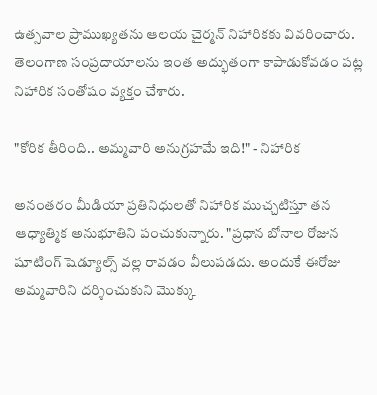ఉత్సవాల ప్రాముఖ్యతను ఆలయ చైర్మన్ నిహారికకు వివరించారు. తెలంగాణ సంప్రదాయాలను ఇంత అద్భుతంగా కాపాడుకోవడం పట్ల నిహారిక సంతోషం వ్యక్తం చేశారు.

"కోరిక తీరింది.. అమ్మవారి అనుగ్రహమే ఇది!" - నిహారిక

అనంతరం మీడియా ప్రతినిధులతో నిహారిక ముచ్చటిస్తూ తన ఆధ్యాత్మిక అనుభూతిని పంచుకున్నారు. "ప్రధాన బోనాల రోజున షూటింగ్ షెడ్యూల్స్ వల్ల రావడం వీలుపడదు. అందుకే ఈరోజు అమ్మవారిని దర్శించుకుని మొక్కు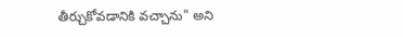తీర్చుకోవడానికి వచ్చాను" అని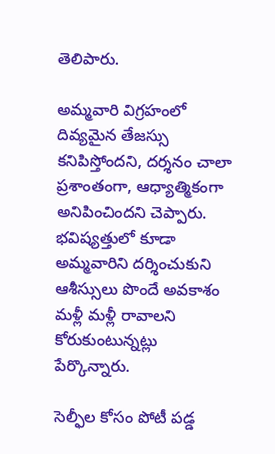తెలిపారు.

అమ్మవారి విగ్రహంలో దివ్యమైన తేజస్సు కనిపిస్తోందని, దర్శనం చాలా ప్రశాంతంగా, ఆధ్యాత్మికంగా అనిపించిందని చెప్పారు. భవిష్యత్తులో కూడా అమ్మవారిని దర్శించుకుని ఆశీస్సులు పొందే అవకాశం మళ్లీ మళ్లీ రావాలని కోరుకుంటున్నట్లు పేర్కొన్నారు.

సెల్ఫీల కోసం పోటీ పడ్డ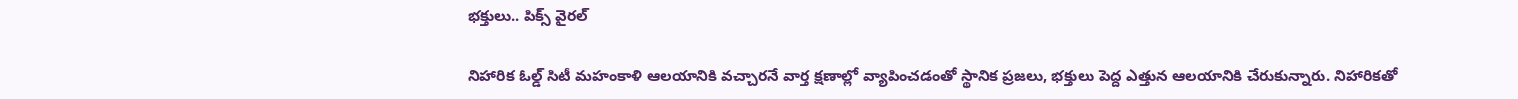భక్తులు.. పిక్స్ వైరల్

నిహారిక ఓల్డ్ సిటీ మహంకాళి ఆలయానికి వచ్చారనే వార్త క్షణాల్లో వ్యాపించడంతో స్థానిక ప్రజలు, భక్తులు పెద్ద ఎత్తున ఆలయానికి చేరుకున్నారు. నిహారికతో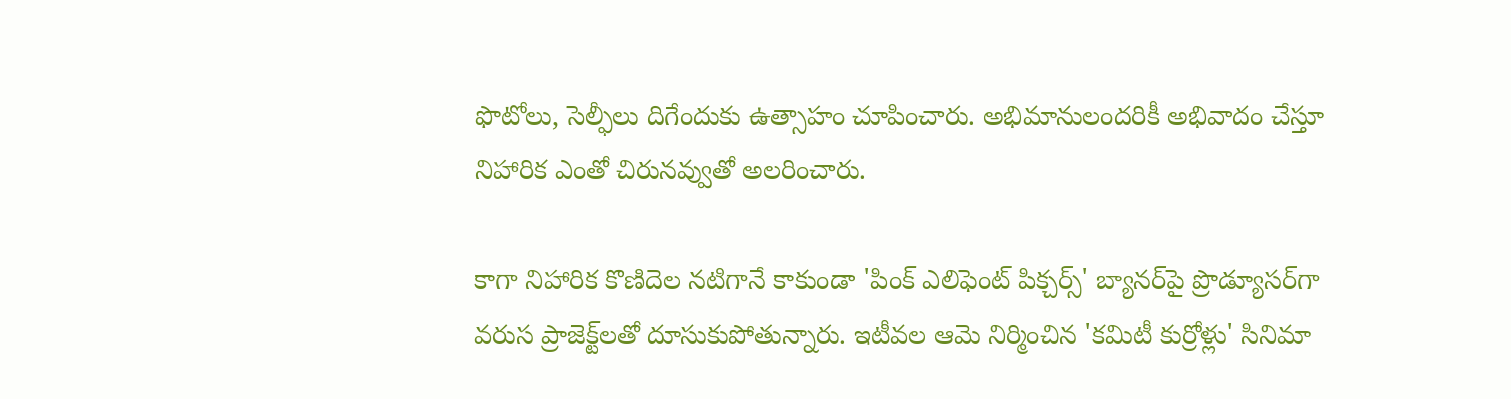ఫొటోలు, సెల్ఫీలు దిగేందుకు ఉత్సాహం చూపించారు. అభిమానులందరికీ అభివాదం చేస్తూ నిహారిక ఎంతో చిరునవ్వుతో అలరించారు.

కాగా నిహారిక కొణిదెల నటిగానే కాకుండా 'పింక్ ఎలిఫెంట్ పిక్చర్స్' బ్యానర్‌పై ప్రొడ్యూసర్‌గా వరుస ప్రాజెక్ట్‌లతో దూసుకుపోతున్నారు. ఇటీవల ఆమె నిర్మించిన 'కమిటీ కుర్రోళ్లు' సినిమా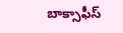బాక్సాఫీస్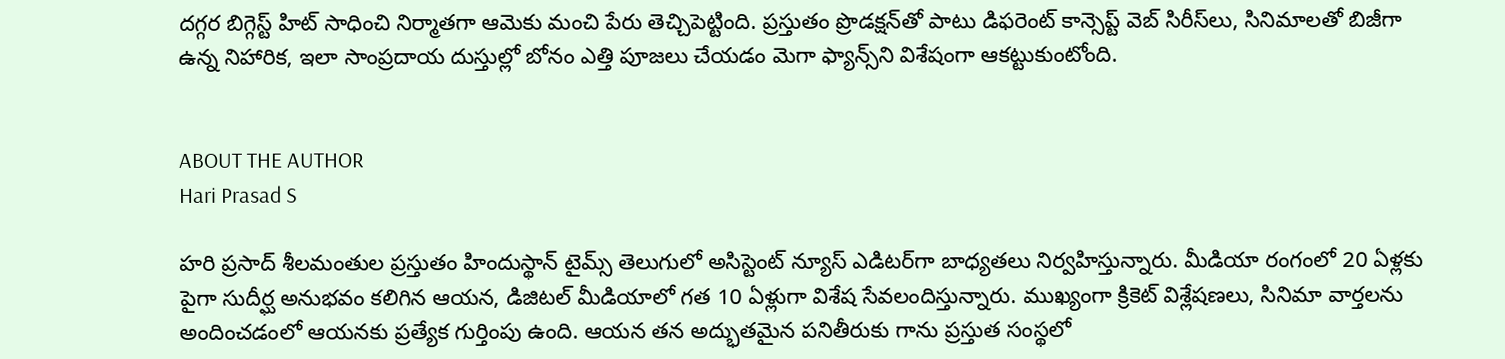దగ్గర బిగ్గెస్ట్ హిట్ సాధించి నిర్మాతగా ఆమెకు మంచి పేరు తెచ్చిపెట్టింది. ప్రస్తుతం ప్రొడక్షన్‌తో పాటు డిఫరెంట్ కాన్సెప్ట్ వెబ్ సిరీస్‌లు, సినిమాలతో బిజీగా ఉన్న నిహారిక, ఇలా సాంప్రదాయ దుస్తుల్లో బోనం ఎత్తి పూజలు చేయడం మెగా ఫ్యాన్స్‌ని విశేషంగా ఆకట్టుకుంటోంది.


ABOUT THE AUTHOR
Hari Prasad S

హరి ప్రసాద్ శీలమంతుల ప్రస్తుతం హిందుస్థాన్ టైమ్స్ తెలుగులో అసిస్టెంట్ న్యూస్ ఎడిటర్‌గా బాధ్యతలు నిర్వహిస్తున్నారు. మీడియా రంగంలో 20 ఏళ్లకు పైగా సుదీర్ఘ అనుభవం కలిగిన ఆయన, డిజిటల్ మీడియాలో గత 10 ఏళ్లుగా విశేష సేవలందిస్తున్నారు. ముఖ్యంగా క్రికెట్ విశ్లేషణలు, సినిమా వార్తలను అందించడంలో ఆయనకు ప్రత్యేక గుర్తింపు ఉంది. ఆయన తన అద్భుతమైన పనితీరుకు గాను ప్రస్తుత సంస్థలో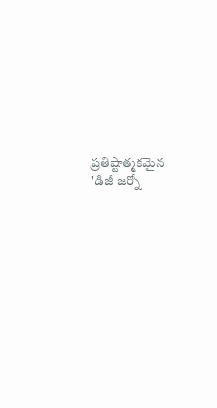ప్రతిష్టాత్మకమైన 'డిజీ జర్నో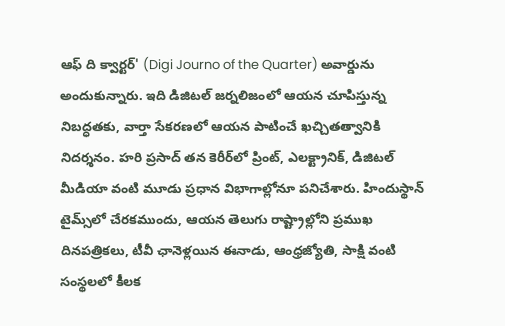ఆఫ్ ది క్వార్టర్' (Digi Journo of the Quarter) అవార్డును అందుకున్నారు. ఇది డిజిటల్ జర్నలిజంలో ఆయన చూపిస్తున్న నిబద్ధతకు, వార్తా సేకరణలో ఆయన పాటించే ఖచ్చితత్వానికి నిదర్శనం. హరి ప్రసాద్ తన కెరీర్‌లో ప్రింట్, ఎలక్ట్రానిక్, డిజిటల్ మీడియా వంటి మూడు ప్రధాన విభాగాల్లోనూ పనిచేశారు. హిందుస్థాన్ టైమ్స్‌లో చేరకముందు, ఆయన తెలుగు రాష్ట్రాల్లోని ప్రముఖ దినపత్రికలు, టీవీ ఛానెళ్లయిన ఈనాడు, ఆంధ్రజ్యోతి, సాక్షి వంటి సంస్థలలో కీలక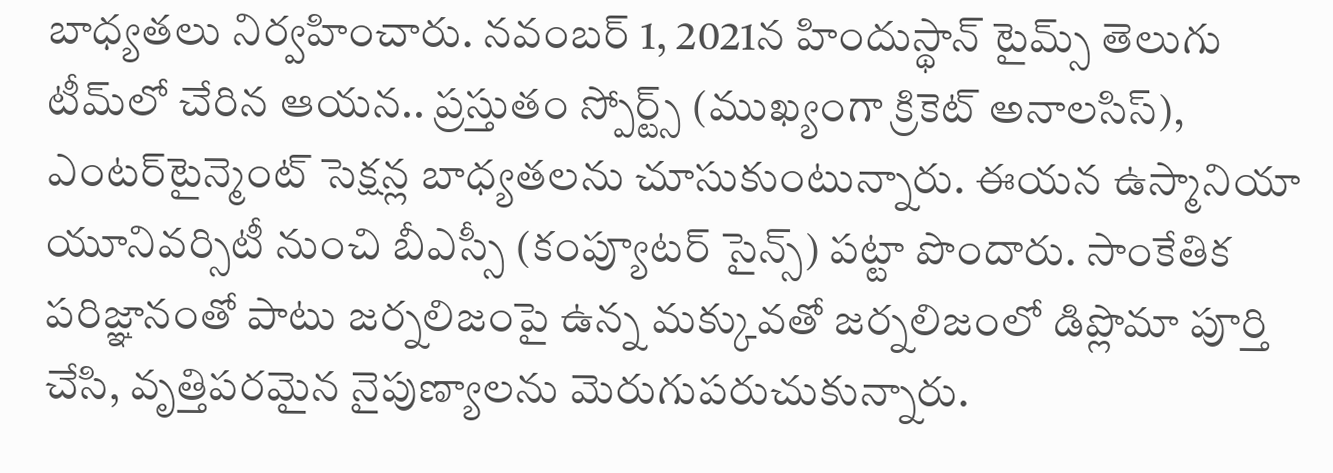బాధ్యతలు నిర్వహించారు. నవంబర్ 1, 2021న హిందుస్థాన్ టైమ్స్ తెలుగు టీమ్‌లో చేరిన ఆయన.. ప్రస్తుతం స్పోర్ట్స్ (ముఖ్యంగా క్రికెట్ అనాలసిస్), ఎంటర్‌టైన్మెంట్ సెక్షన్ల బాధ్యతలను చూసుకుంటున్నారు. ఈయన ఉస్మానియా యూనివర్సిటీ నుంచి బీఎస్సీ (కంప్యూటర్ సైన్స్) పట్టా పొందారు. సాంకేతిక పరిజ్ఞానంతో పాటు జర్నలిజంపై ఉన్న మక్కువతో జర్నలిజంలో డిప్లొమా పూర్తి చేసి, వృత్తిపరమైన నైపుణ్యాలను మెరుగుపరుచుకున్నారు.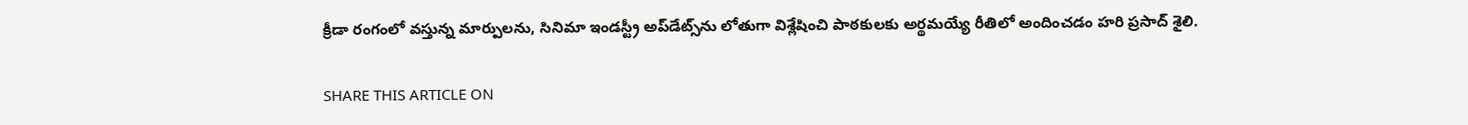క్రీడా రంగంలో వస్తున్న మార్పులను, సినిమా ఇండస్ట్రీ అప్‌డేట్స్‌ను లోతుగా విశ్లేషించి పాఠకులకు అర్థమయ్యే రీతిలో అందించడం హరి ప్రసాద్ శైలి.

SHARE THIS ARTICLE ON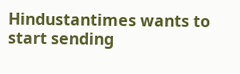Hindustantimes wants to start sending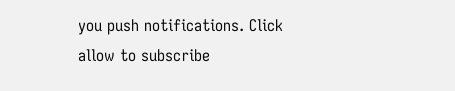you push notifications. Click allow to subscribe